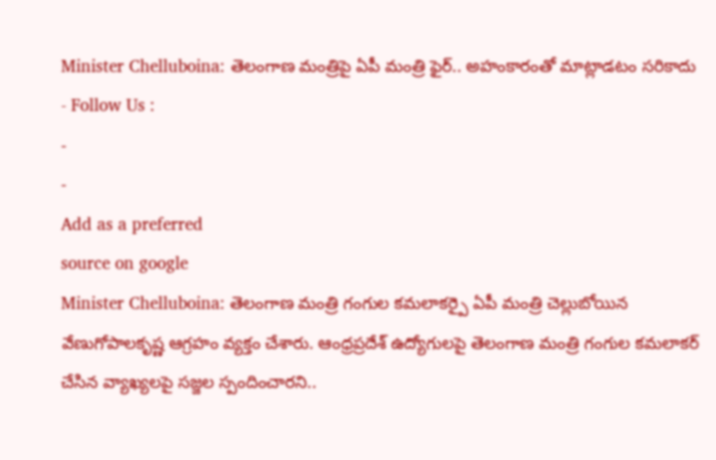Minister Chelluboina: తెలంగాణ మంత్రిపై ఏపీ మంత్రి ఫైర్.. అహంకారంతో మాట్లాడటం సరికాదు
- Follow Us :
-
-
Add as a preferred
source on google
Minister Chelluboina: తెలంగాణ మంత్రి గంగుల కమలాకర్పై ఏపీ మంత్రి చెల్లుబోయిన వేణుగోపాలకృష్ణ ఆగ్రహం వ్యక్తం చేశారు. ఆంధ్రప్రదేశ్ ఉద్యోగులపై తెలంగాణ మంత్రి గంగుల కమలాకర్ చేసిన వ్యాఖ్యలపై సజ్జల స్పందించారని..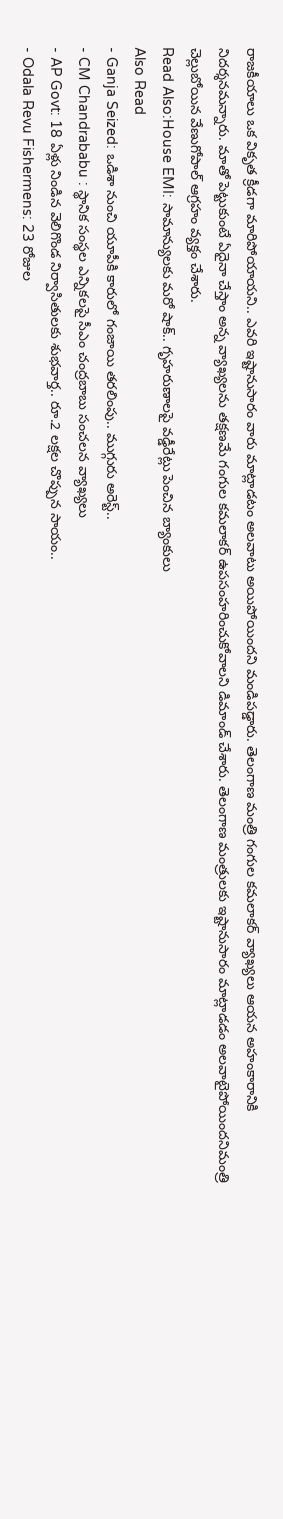రాజకీయాలు ఒక వికృత క్రీడగా మారిపోయాయని.. ఎవరి ఇష్టానుసారం వారు మాట్లాడటం అలవాటు అయిపోయిందని మండిపడ్డారు. తెలంగాణ మంత్రి గంగుల కమలాకర్ వ్యాఖ్యలు ఆయన అహంకారానికి నిదర్శనమన్నారు. మాతో పెట్టుకుంటే ఏదైనా చేస్తాం అన్న వ్యాఖ్యలను తక్షణమే గంగుల కమలాకర్ ఉపసంహరించుకోవాలని డిమాండ్ చేశారు. తెలంగాణ మంత్రులకు ఇష్టానుసారం మాట్లాడడం అలవాటైపోయిందనిమంత్రి చెల్లుబోయిన వేణుగోపాల్ ఆగ్రహం వ్యక్తం చేశారు.
Read Also:House EMI: సామాన్యులకు మరో షాక్.. గృహరుణాలపై వడ్డీరేట్లు పెంచిన బ్యాంకులు
Also Read
- Ganja Seized: ఒడిశా నుంచి యూపీకి కారులో గంజాయి తరలింపు.. ముగ్గురు అరెస్ట్..
- CM Chandrababu : స్థానిక సంస్థల ఎన్నికలపై సీఎం చంద్రబాబు సంచలన వ్యాఖ్యలు
- AP Govt: 18 ఏళ్లు నిండిన వెలిగొండ నిర్వాసితులకు శుభవార్త.. రూ.2 లక్షల చొప్పున సాయం..
- Odala Revu Fishermens: 23 రోజుల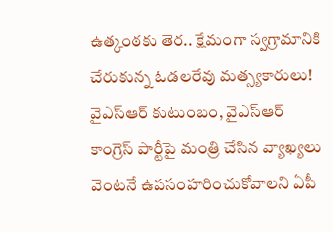ఉత్కంఠకు తెర.. క్షేమంగా స్వగ్రామానికి చేరుకున్న ఓడలరేవు మత్స్యకారులు!
వైఎస్ఆర్ కుటుంబం, వైఎస్ఆర్ కాంగ్రెస్ పార్టీపై మంత్రి చేసిన వ్యాఖ్యలు వెంటనే ఉపసంహరించుకోవాలని ఏపీ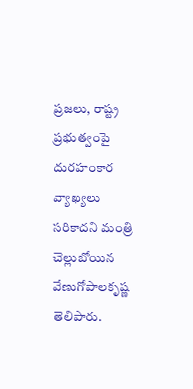ప్రజలు, రాష్ట్ర ప్రభుత్వంపై దురహంకార వ్యాఖ్యలు సరికాదని మంత్రి చెల్లుబోయిన వేణుగోపాలకృష్ణ తెలిపారు.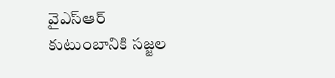వైఎస్ఆర్ కుటుంబానికి సజ్జల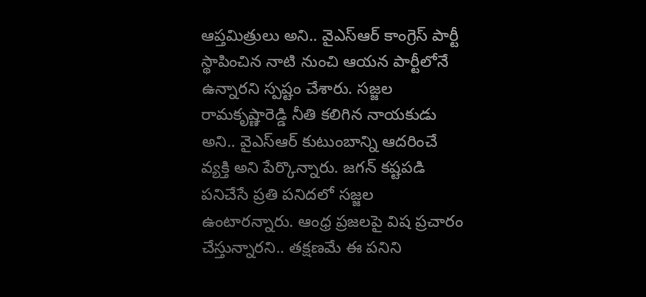ఆప్తమిత్రులు అని.. వైఎస్ఆర్ కాంగ్రెస్ పార్టీ స్థాపించిన నాటి నుంచి ఆయన పార్టీలోనే ఉన్నారని స్పష్టం చేశారు. సజ్జల రామకృష్ణారెడ్డి నీతి కలిగిన నాయకుడు అని.. వైఎస్ఆర్ కుటుంబాన్ని ఆదరించే వ్యక్తి అని పేర్కొన్నారు. జగన్ కష్టపడి పనిచేసే ప్రతి పనిదలో సజ్జల ఉంటారన్నారు. ఆంధ్ర ప్రజలపై విష ప్రచారం చేస్తున్నారని.. తక్షణమే ఈ పనిని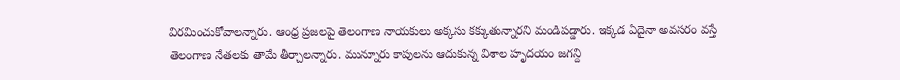విరమించుకోవాలన్నారు. ఆంధ్ర ప్రజలపై తెలంగాణ నాయకులు అక్కసు కక్కుతున్నారని మండిపడ్డారు. ఇక్కడ ఏదైనా అవసరం వస్తే తెలంగాణ నేతలకు తామే తీర్చాలన్నారు. మున్నూరు కాపులను ఆదుకున్న విశాల హృదయం జగన్ది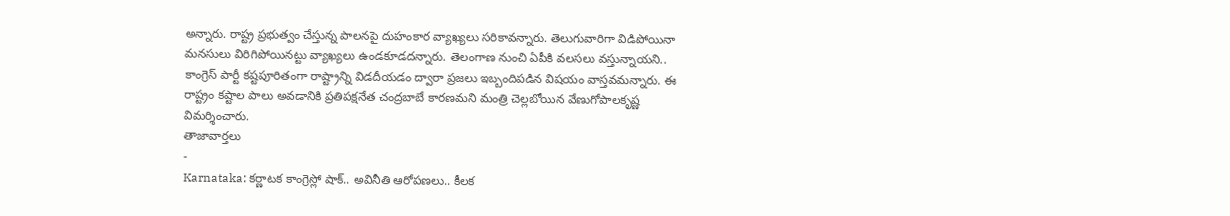అన్నారు. రాష్ట్ర ప్రభుత్వం చేస్తున్న పాలనపై దుహంకార వ్యాఖ్యలు సరికావన్నారు. తెలుగువారిగా విడిపోయినా మనసులు విరిగిపోయినట్టు వ్యాఖ్యలు ఉండకూడదన్నారు. తెలంగాణ నుంచి ఏపీకి వలసలు వస్తున్నాయని.. కాంగ్రెస్ పార్టీ కష్టపూరితంగా రాష్ట్రాన్ని విడదీయడం ద్వారా ప్రజలు ఇబ్బందిపడిన విషయం వాస్తవమన్నారు. ఈ రాష్ట్రం కష్టాల పాలు అవడానికి ప్రతిపక్షనేత చంద్రబాబే కారణమని మంత్రి చెల్లబోయిన వేణుగోపాలకృష్ణ విమర్శించారు.
తాజావార్తలు
-
Karnataka: కర్ణాటక కాంగ్రెస్లో షాక్.. అవినీతి ఆరోపణలు.. కీలక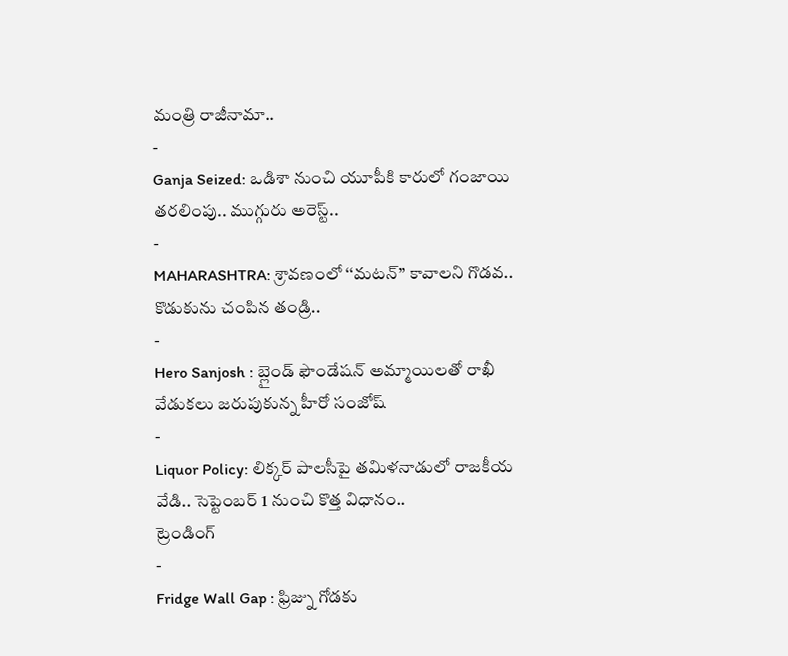మంత్రి రాజీనామా..
-
Ganja Seized: ఒడిశా నుంచి యూపీకి కారులో గంజాయి తరలింపు.. ముగ్గురు అరెస్ట్..
-
MAHARASHTRA: శ్రావణంలో ‘‘మటన్’’ కావాలని గొడవ.. కొడుకును చంపిన తండ్రి..
-
Hero Sanjosh : బ్లైండ్ ఫౌండేషన్ అమ్మాయిలతో రాఖీ వేడుకలు జరుపుకున్న హీరో సంజోష్
-
Liquor Policy: లిక్కర్ పాలసీపై తమిళనాడులో రాజకీయ వేడి.. సెప్టెంబర్ 1 నుంచి కొత్త విధానం..
ట్రెండింగ్
-
Fridge Wall Gap : ఫ్రిజ్ను గోడకు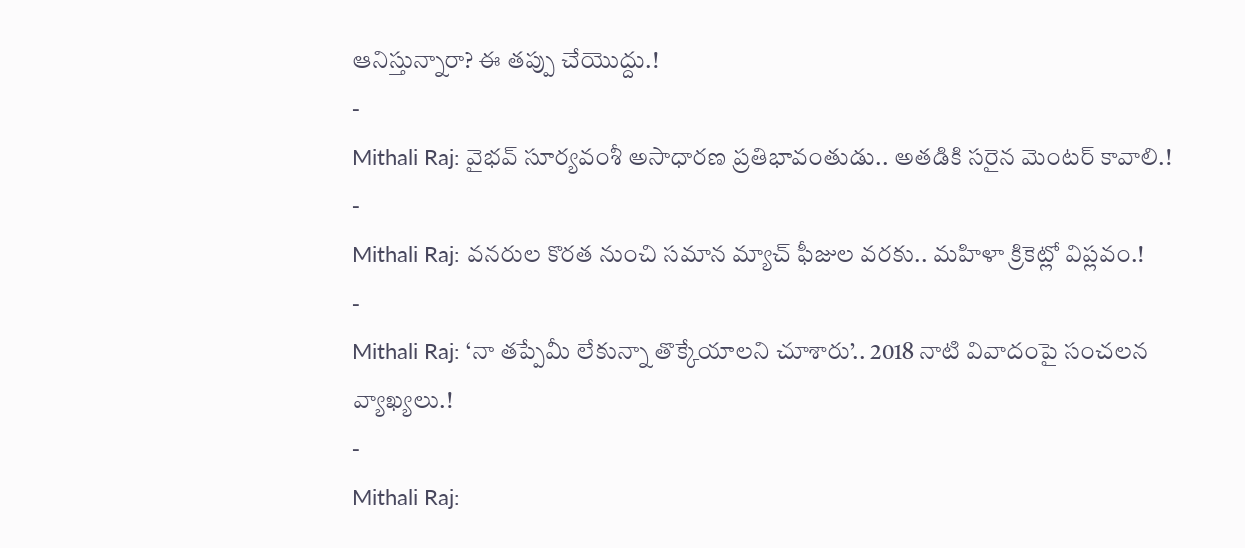ఆనిస్తున్నారా? ఈ తప్పు చేయొద్దు.!
-
Mithali Raj: వైభవ్ సూర్యవంశీ అసాధారణ ప్రతిభావంతుడు.. అతడికి సరైన మెంటర్ కావాలి.!
-
Mithali Raj: వనరుల కొరత నుంచి సమాన మ్యాచ్ ఫీజుల వరకు.. మహిళా క్రికెట్లో విప్లవం.!
-
Mithali Raj: ‘నా తప్పేమీ లేకున్నా తొక్కేయాలని చూశారు’.. 2018 నాటి వివాదంపై సంచలన వ్యాఖ్యలు.!
-
Mithali Raj: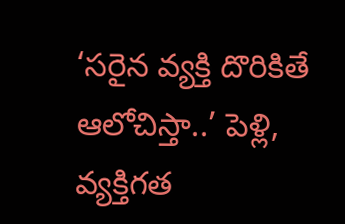‘సరైన వ్యక్తి దొరికితే ఆలోచిస్తా..’ పెళ్లి, వ్యక్తిగత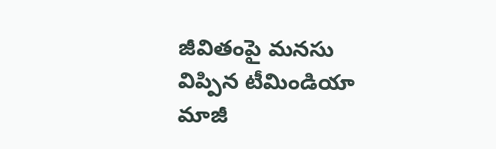జీవితంపై మనసు విప్పిన టీమిండియా మాజీ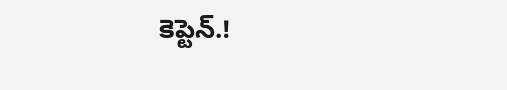కెప్టెన్.!